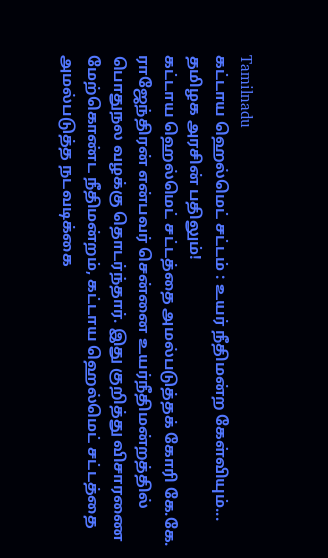Tamilnadu
கட்டாய ஹெல்மெட் சட்டம் : உயர் நீதிமன்ற கேள்வியும்... தமிழக அரசின் பதிலும்!
கட்டாய ஹெல்மெட் சட்டத்தை அமல்படுத்தக் கோரி கே.கே. ராஜேந்திரன் என்பவர் சென்னை உயர்நீதிமன்றத்தில் பொதுநல வழக்கு தொடர்ந்தார். இது குறித்து விசாரணை மேற்கொண்ட நீதிமன்றம், கட்டாய ஹெல்மெட் சட்டத்தை அமல்படுத்த நடவடிக்கை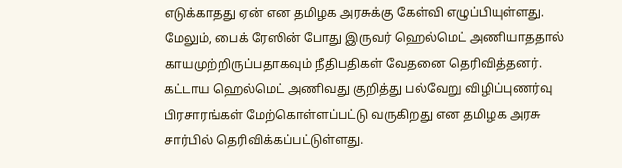எடுக்காதது ஏன் என தமிழக அரசுக்கு கேள்வி எழுப்பியுள்ளது.
மேலும், பைக் ரேஸின் போது இருவர் ஹெல்மெட் அணியாததால் காயமுற்றிருப்பதாகவும் நீதிபதிகள் வேதனை தெரிவித்தனர்.
கட்டாய ஹெல்மெட் அணிவது குறித்து பல்வேறு விழிப்புணர்வு பிரசாரங்கள் மேற்கொள்ளப்பட்டு வருகிறது என தமிழக அரசு சார்பில் தெரிவிக்கப்பட்டுள்ளது.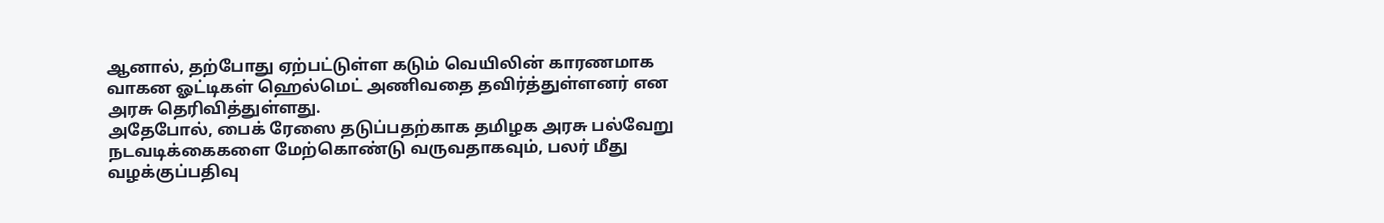ஆனால், தற்போது ஏற்பட்டுள்ள கடும் வெயிலின் காரணமாக வாகன ஓட்டிகள் ஹெல்மெட் அணிவதை தவிர்த்துள்ளனர் என அரசு தெரிவித்துள்ளது.
அதேபோல், பைக் ரேஸை தடுப்பதற்காக தமிழக அரசு பல்வேறு நடவடிக்கைகளை மேற்கொண்டு வருவதாகவும், பலர் மீது வழக்குப்பதிவு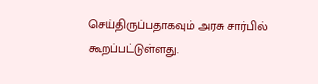செய்திருப்பதாகவும் அரசு சார்பில் கூறப்பட்டுள்ளது.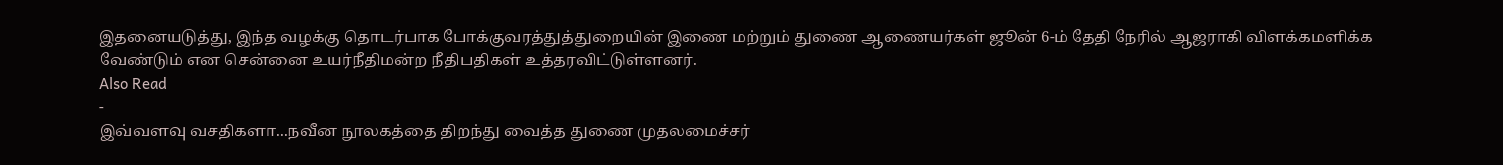இதனையடுத்து, இந்த வழக்கு தொடர்பாக போக்குவரத்துத்துறையின் இணை மற்றும் துணை ஆணையர்கள் ஜூன் 6-ம் தேதி நேரில் ஆஜராகி விளக்கமளிக்க வேண்டும் என சென்னை உயர்நீதிமன்ற நீதிபதிகள் உத்தரவிட்டுள்ளனர்.
Also Read
-
இவ்வளவு வசதிகளா...நவீன நூலகத்தை திறந்து வைத்த துணை முதலமைச்சர்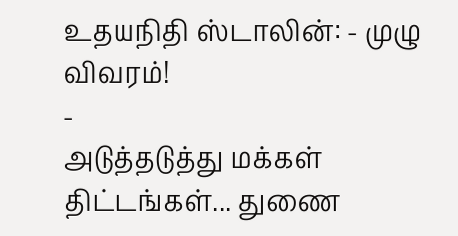உதயநிதி ஸ்டாலின்: - முழு விவரம்!
-
அடுத்தடுத்து மக்கள் திட்டங்கள்... துணை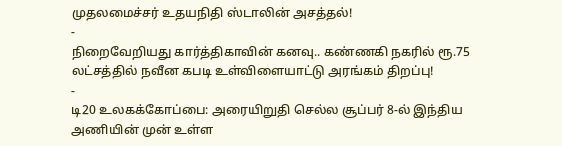முதலமைச்சர் உதயநிதி ஸ்டாலின் அசத்தல்!
-
நிறைவேறியது கார்த்திகாவின் கனவு.. கண்ணகி நகரில் ரூ.75 லட்சத்தில் நவீன கபடி உள்விளையாட்டு அரங்கம் திறப்பு!
-
டி20 உலகக்கோப்பை: அரையிறுதி செல்ல சூப்பர் 8-ல் இந்திய அணியின் முன் உள்ள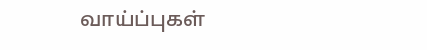வாய்ப்புகள்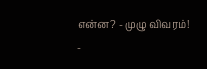என்ன? - முழு விவரம்!
-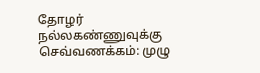தோழர் நல்லகண்ணுவுக்கு செவ்வணக்கம்: முழு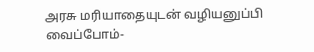அரசு மரியாதையுடன் வழியனுப்பி வைப்போம்-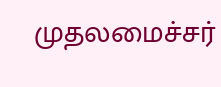முதலமைச்சர்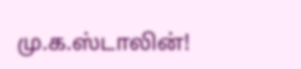மு.க.ஸ்டாலின்!